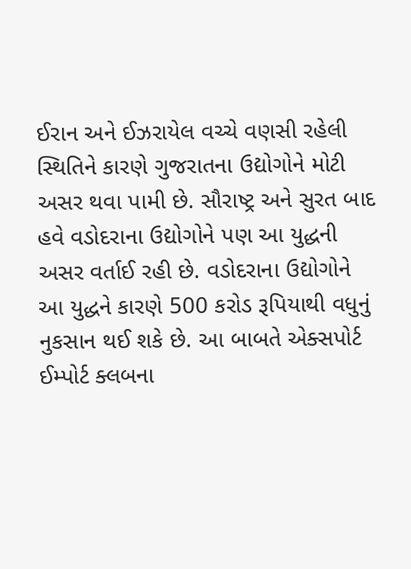ઈરાન અને ઈઝરાયેલ વચ્ચે વણસી રહેલી સ્થિતિને કારણે ગુજરાતના ઉદ્યોગોને મોટી અસર થવા પામી છે. સૌરાષ્ટ્ર અને સુરત બાદ હવે વડોદરાના ઉદ્યોગોને પણ આ યુદ્ધની અસર વર્તાઈ રહી છે. વડોદરાના ઉદ્યોગોને આ યુદ્ધને કારણે 500 કરોડ રૂપિયાથી વધુનું નુકસાન થઈ શકે છે. આ બાબતે એક્સપોર્ટ ઈમ્પોર્ટ ક્લબના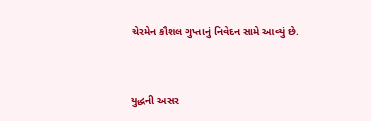ચેરમેન કૌશલ ગુપ્તાનું નિવેદન સામે આવ્યું છે.


યુદ્ધની અસર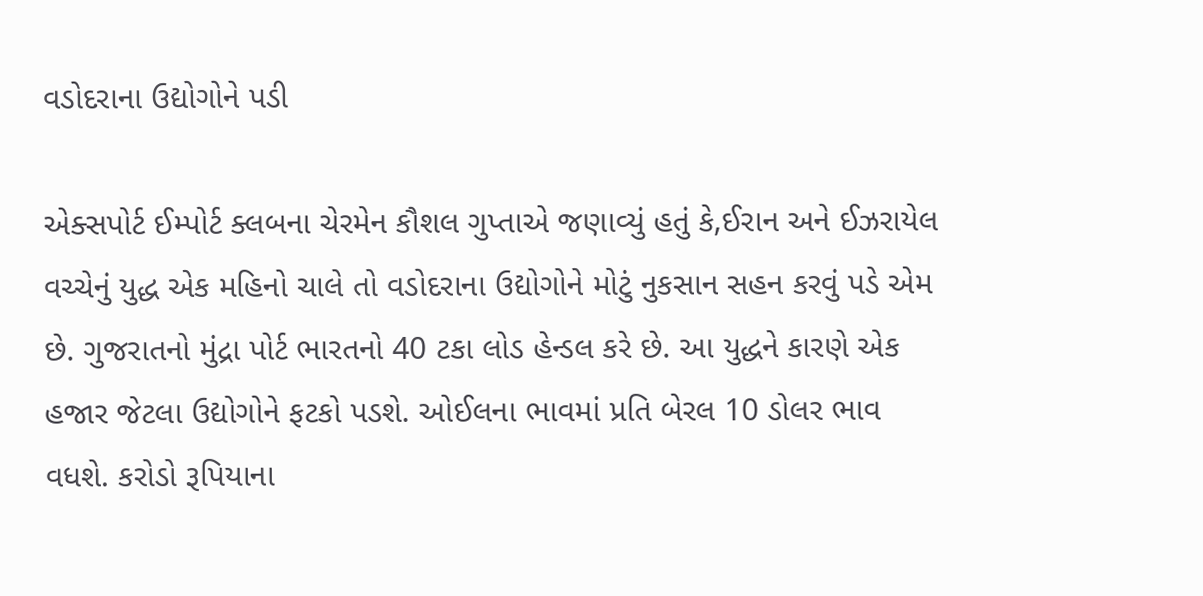વડોદરાના ઉદ્યોગોને પડી

એક્સપોર્ટ ઈમ્પોર્ટ ક્લબના ચેરમેન કૌશલ ગુપ્તાએ જણાવ્યું હતું કે,ઈરાન અને ઈઝરાયેલ વચ્ચેનું યુદ્ધ એક મહિનો ચાલે તો વડોદરાના ઉદ્યોગોને મોટું નુકસાન સહન કરવું પડે એમ છે. ગુજરાતનો મુંદ્રા પોર્ટ ભારતનો 40 ટકા લોડ હેન્ડલ કરે છે. આ યુદ્ધને કારણે એક હજાર જેટલા ઉદ્યોગોને ફટકો પડશે. ઓઈલના ભાવમાં પ્રતિ બેરલ 10 ડોલર ભાવ વધશે. કરોડો રૂપિયાના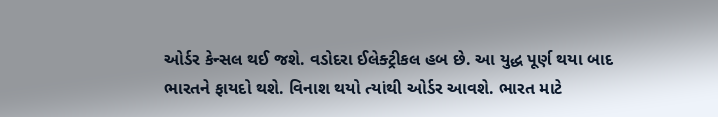ઓર્ડર કેન્સલ થઈ જશે. વડોદરા ઈલેક્ટ્રીકલ હબ છે. આ યુદ્ધ પૂર્ણ થયા બાદ ભારતને ફાયદો થશે. વિનાશ થયો ત્યાંથી ઓર્ડર આવશે. ભારત માટે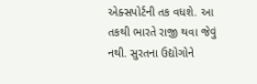એક્સપોર્ટની તક વધશે. આ તકથી ભારતે રાજી થવા જેવું નથી. સુરતના ઉદ્યોગોને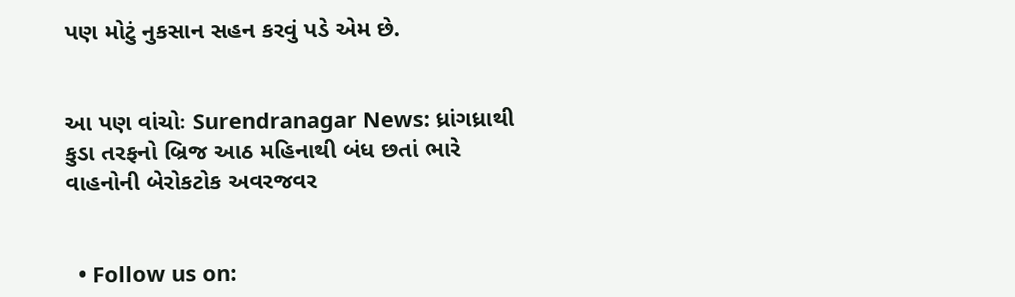પણ મોટું નુકસાન સહન કરવું પડે એમ છે.


આ પણ વાંચોઃ Surendranagar News: ધ્રાંગધ્રાથી કુડા તરફનો બ્રિજ આઠ મહિનાથી બંધ છતાં ભારે વાહનોની બેરોકટોક અવરજવર


  • Follow us on: